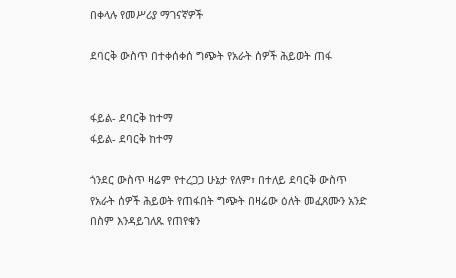በቀላሉ የመሥሪያ ማገናኛዎች

ደባርቅ ውስጥ በተቀሰቀሰ ግጭት የአራት ሰዎች ሕይወት ጠፋ


ፋይል- ደባርቅ ከተማ
ፋይል- ደባርቅ ከተማ

ጎንደር ውስጥ ዛሬም የተረጋጋ ሁኔታ የለም፣ በተለይ ደባርቅ ውስጥ የአራት ሰዎች ሕይወት የጠፋበት ግጭት በዛሬው ዕለት መፈጸሙን አንድ በስም እንዳይገለጹ የጠየቁን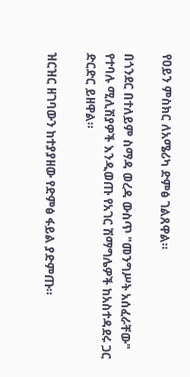የዐይን ምስክር ለአሜሪካ ድምፅ ገልጸዋል።

በጎንደር በተለይም ስማዳ ወረዳ ውስጥ "መንግሥት አሰፈራቸው" የተባሉ ሚሊሽያዎች እንዲወጡ የአገር ሽማግሌዎች ከአስተዳደሩ ጋር ድርድር ይዘዋል።

ዝርዝር ዘገባውን ከተያያዘው የድምፅ ፋይል ያድምጡ።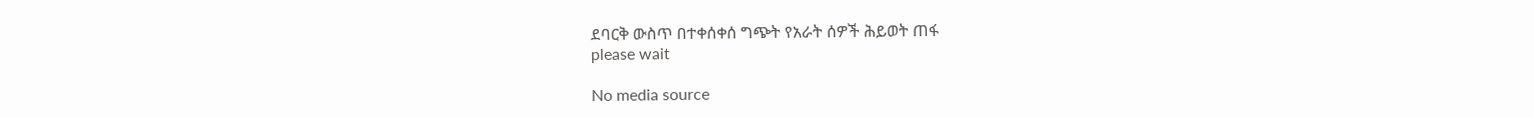ደባርቅ ውስጥ በተቀሰቀሰ ግጭት የአራት ሰዎች ሕይወት ጠፋ
please wait

No media source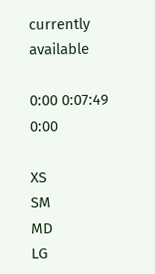currently available

0:00 0:07:49 0:00

XS
SM
MD
LG